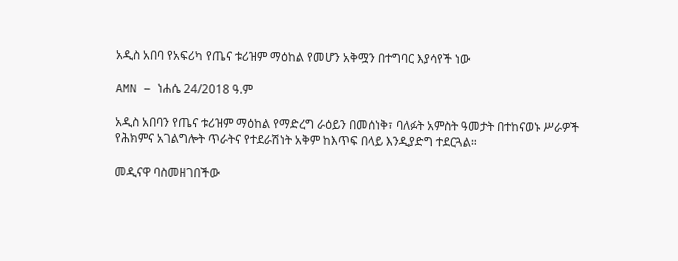አዲስ አበባ የአፍሪካ የጤና ቱሪዝም ማዕከል የመሆን አቅሟን በተግባር እያሳየች ነው

AMN – ነሐሴ 24/2018 ዓ.ም

አዲስ አበባን የጤና ቱሪዝም ማዕከል የማድረግ ራዕይን በመሰነቅ፣ ባለፉት አምስት ዓመታት በተከናወኑ ሥራዎች የሕክምና አገልግሎት ጥራትና የተደራሽነት አቅም ከእጥፍ በላይ እንዲያድግ ተደርጓል።

መዲናዋ ባስመዘገበችው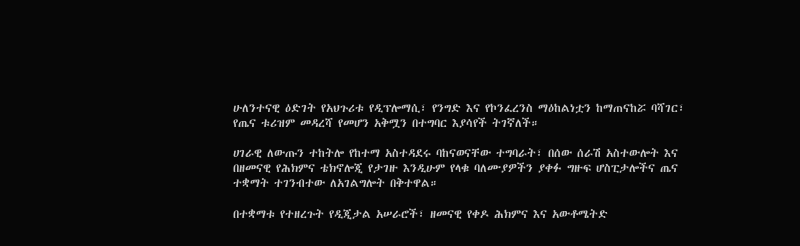ሁለንተናዊ ዕድገት የአህጉሪቱ የዲፕሎማሲ፣ የንግድ እና የኮንፈረንስ ማዕከልነቷን ከማጠናከሯ ባሻገር፣ የጤና ቱሪዝም መዳረሻ የመሆን አቅሟን በተግባር እያሳየች ትገኛለች።

ሀገራዊ ለውጡን ተከትሎ የከተማ አስተዳደሩ ባከናወናቸው ተግባራት፣ በሰው ሰራሽ አስተውሎት እና በዘመናዊ የሕክምና ቴክኖሎጂ የታገዙ እንዲሁም የላቁ ባለሙያዎችን ያቀፉ ግዙፍ ሆስፒታሎችና ጤና ተቋማት ተገንብተው ለአገልግሎት በቅተዋል።

በተቋማቱ የተዘረጉት የዲጂታል አሠራሮች፣ ዘመናዊ የቀዶ ሕክምና እና አውቶሜትድ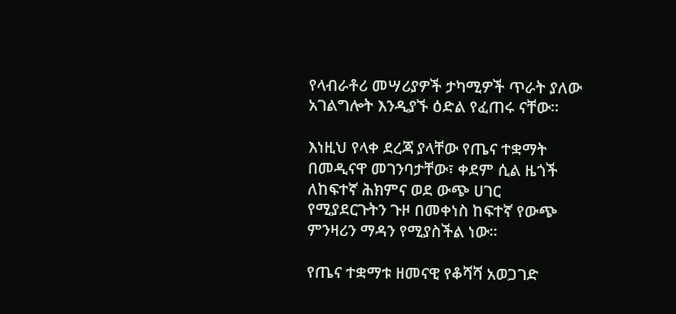የላብራቶሪ መሣሪያዎች ታካሚዎች ጥራት ያለው አገልግሎት እንዲያኙ ዕድል የፈጠሩ ናቸው።

እነዚህ የላቀ ደረጃ ያላቸው የጤና ተቋማት በመዲናዋ መገንባታቸው፣ ቀደም ሲል ዜጎች ለከፍተኛ ሕክምና ወደ ውጭ ሀገር የሚያደርጉትን ጉዞ በመቀነስ ከፍተኛ የውጭ ምንዛሪን ማዳን የሚያስችል ነው።

የጤና ተቋማቱ ዘመናዊ የቆሻሻ አወጋገድ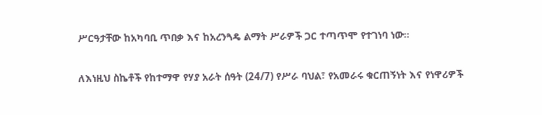ሥርዓታቸው ከአካባቢ ጥበቃ እና ከአረንጓዴ ልማት ሥራዎች ጋር ተጣጥሞ የተገነባ ነው።

ለእነዚህ ስኬቶች የከተማዋ የሃያ አራት ሰዓት (24/7) የሥራ ባህል፣ የአመራሩ ቁርጠኝነት እና የነዋሪዎች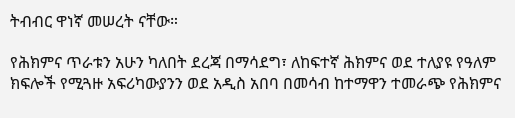ትብብር ዋነኛ መሠረት ናቸው።

የሕክምና ጥራቱን አሁን ካለበት ደረጃ በማሳደግ፣ ለከፍተኛ ሕክምና ወደ ተለያዩ የዓለም ክፍሎች የሚጓዙ አፍሪካውያንን ወደ አዲስ አበባ በመሳብ ከተማዋን ተመራጭ የሕክምና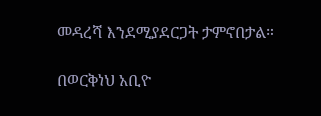መዳረሻ እንደሚያደርጋት ታምኖበታል።

በወርቅነህ አቢዮ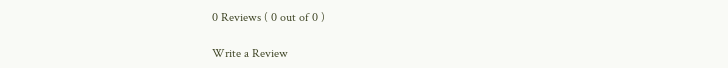0 Reviews ( 0 out of 0 )

Write a Review